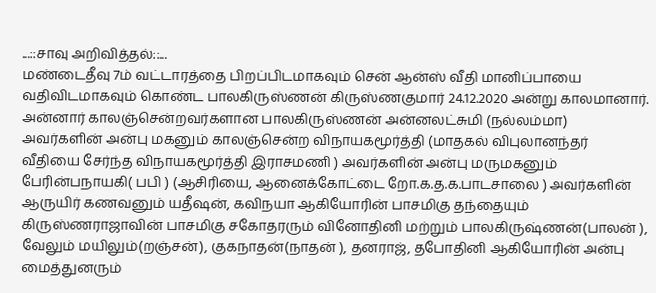...::சாவு அறிவித்தல்::...
மண்டைதீவு 7ம் வட்டாரத்தை பிறப்பிடமாகவும் சென் ஆன்ஸ் வீதி மானிப்பாயை வதிவிடமாகவும் கொண்ட பாலகிருஸ்ணன் கிருஸ்ணகுமார் 24.12.2020 அன்று காலமானார்.
அன்னார் காலஞ்சென்றவர்களான பாலகிருஸ்ணன் அன்னலட்சுமி (நல்லம்மா) அவர்களின் அன்பு மகனும் காலஞ்சென்ற விநாயகமூர்த்தி (மாதகல் விபுலானந்தர் வீதியை சேர்ந்த விநாயகமூர்த்தி இராசமணி ) அவர்களின் அன்பு மருமகனும் பேரின்பநாயகி( பபி ) (ஆசிரியை, ஆனைக்கோட்டை றோ.க.த.க.பாடசாலை ) அவர்களின் ஆருயிர் கணவனும் யதீஷன், கவிநயா ஆகியோரின் பாசமிகு தந்தையும் கிருஸ்ணராஜாவின் பாசமிகு சகோதரரும் வினோதினி மற்றும் பாலகிருஷ்ணன்(பாலன் ), வேலும் மயிலும்(றஞ்சன்), குகநாதன்(நாதன் ), தனராஜ், தபோதினி ஆகியோரின் அன்பு மைத்துனரும்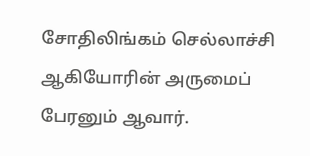சோதிலிங்கம் செல்லாச்சி ஆகியோரின் அருமைப் பேரனும் ஆவார்.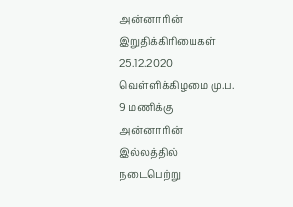அன்னாரின் இறுதிக்கிரியைகள் 25.12.2020 வெள்ளிக்கிழமை மு.ப. 9 மணிக்கு அன்னாரின் இல்லத்தில் நடைபெற்று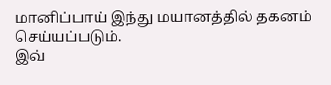மானிப்பாய் இந்து மயானத்தில் தகனம் செய்யப்படும்.
இவ்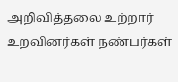அறிவித்தலை உற்றார் உறவினர்கள் நண்பர்கள்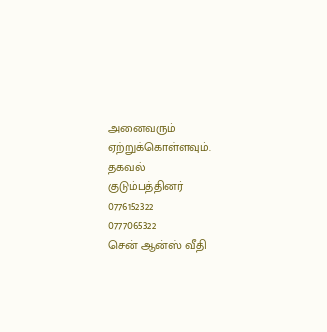அனைவரும் ஏற்றுக்கொள்ளவும்.
தகவல்
குடும்பத்தினர்
0776152322
0777065322
சென் ஆன்ஸ் வீதி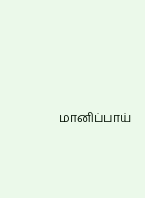மானிப்பாய்